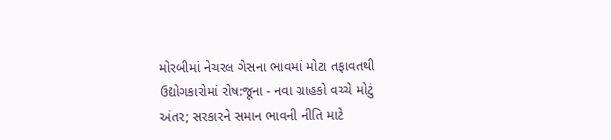મોરબીમાં નેચરલ ગેસના ભાવમાં મોટા તફાવતથી ઉદ્યોગકારોમાં રોષ:જૂના - નવા ગ્રાહકો વચ્ચે મોટું અંતર; સરકારને સમાન ભાવની નીતિ માટે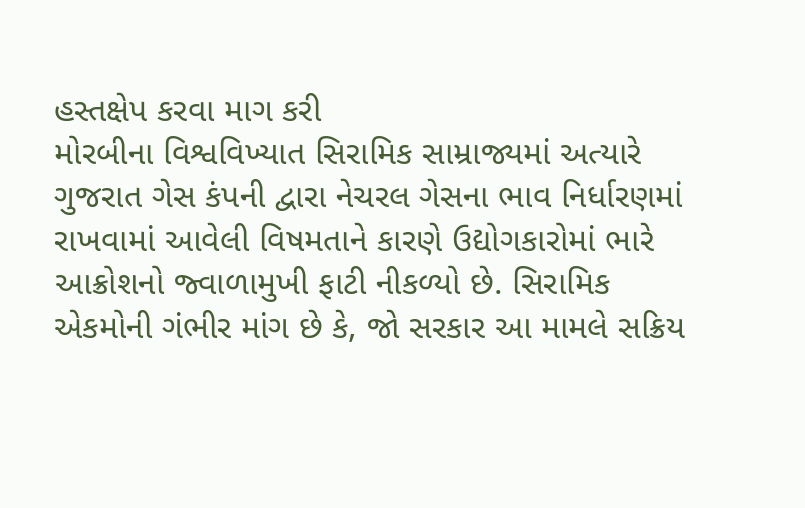હસ્તક્ષેપ કરવા માગ કરી
મોરબીના વિશ્વવિખ્યાત સિરામિક સામ્રાજ્યમાં અત્યારે ગુજરાત ગેસ કંપની દ્વારા નેચરલ ગેસના ભાવ નિર્ધારણમાં રાખવામાં આવેલી વિષમતાને કારણે ઉદ્યોગકારોમાં ભારે આક્રોશનો જ્વાળામુખી ફાટી નીકળ્યો છે. સિરામિક એકમોની ગંભીર માંગ છે કે, જો સરકાર આ મામલે સક્રિય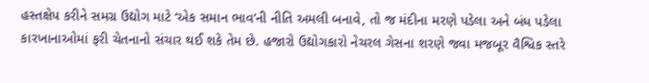હસ્તક્ષેપ કરીને સમગ્ર ઉદ્યોગ માટે ‘એક સમાન ભાવ’ની નીતિ અમલી બનાવે, તો જ મંદીના મરણે પડેલા અને બંધ પડેલા કારખાનાઓમાં ફરી ચેતનાનો સંચાર થઈ શકે તેમ છે. હજારો ઉદ્યોગકારો નેચરલ ગેસના શરણે જવા મજબૂર વૈશ્વિક સ્તરે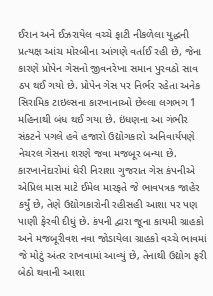ઈરાન અને ઈઝરાયેલ વચ્ચે ફાટી નીકળેલા યુદ્ધની પ્રત્યક્ષ આંચ મોરબીના આંગણે વર્તાઈ રહી છે, જેના કારણે પ્રોપેન ગેસનો જીવનરેખા સમાન પુરવઠો સાવ ઠપ થઈ ગયો છે. પ્રોપેન ગેસ પર નિર્ભર રહેતા અનેક સિરામિક ટાઇલ્સના કારખાનાઓ છેલ્લા લગભગ 1 મહિનાથી બંધ થઈ ગયા છે. ઇંધણના આ ગંભીર સંકટને પગલે હવે હજારો ઉદ્યોગકારો અનિવાર્યપણે નેચરલ ગેસના શરણે જવા મજબૂર બન્યા છે. કારખાનેદારોમાં ઘેરી નિરાશા ગુજરાત ગેસ કંપનીએ એપ્રિલ માસ માટે ઈમેલ મારફતે જે ભાવપત્રક જાહેર કર્યું છે, તેણે ઉદ્યોગકારોની રહીસહી આશા પર પણ પાણી ફેરવી દીધું છે. કંપની દ્વારા જૂના કાયમી ગ્રાહકો અને મજબૂરીવશ નવા જોડાયેલા ગ્રાહકો વચ્ચે ભાવમાં જે મોટું અંતર રાખવામાં આવ્યું છે, તેનાથી ઉદ્યોગ ફરી બેઠો થવાની આશા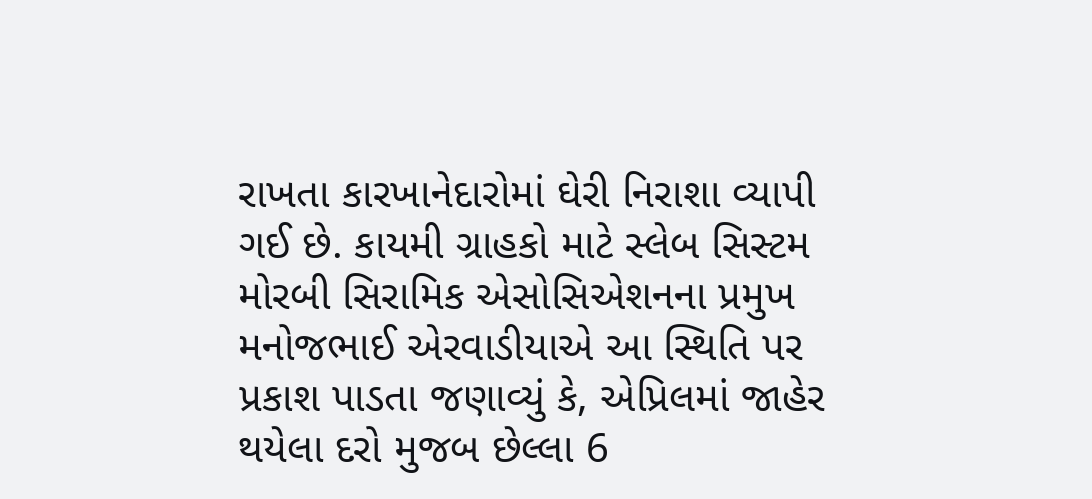રાખતા કારખાનેદારોમાં ઘેરી નિરાશા વ્યાપી ગઈ છે. કાયમી ગ્રાહકો માટે સ્લેબ સિસ્ટમ મોરબી સિરામિક એસોસિએશનના પ્રમુખ મનોજભાઈ એરવાડીયાએ આ સ્થિતિ પર પ્રકાશ પાડતા જણાવ્યું કે, એપ્રિલમાં જાહેર થયેલા દરો મુજબ છેલ્લા 6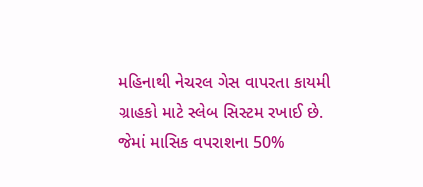મહિનાથી નેચરલ ગેસ વાપરતા કાયમી ગ્રાહકો માટે સ્લેબ સિસ્ટમ રખાઈ છે. જેમાં માસિક વપરાશના 50%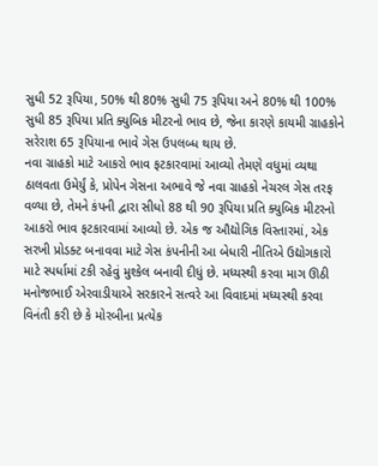સુધી 52 રૂપિયા, 50% થી 80% સુધી 75 રૂપિયા અને 80% થી 100% સુધી 85 રૂપિયા પ્રતિ ક્યુબિક મીટરનો ભાવ છે, જેના કારણે કાયમી ગ્રાહકોને સરેરાશ 65 રૂપિયાના ભાવે ગેસ ઉપલબ્ધ થાય છે.
નવા ગ્રાહકો માટે આકરો ભાવ ફટકારવામાં આવ્યો તેમણે વધુમાં વ્યથા ઠાલવતા ઉમેર્યું કે, પ્રોપેન ગેસના અભાવે જે નવા ગ્રાહકો નેચરલ ગેસ તરફ વળ્યા છે, તેમને કંપની દ્વારા સીધો 88 થી 90 રૂપિયા પ્રતિ ક્યુબિક મીટરનો આકરો ભાવ ફટકારવામાં આવ્યો છે. એક જ ઔદ્યોગિક વિસ્તારમાં, એક સરખી પ્રોડક્ટ બનાવવા માટે ગેસ કંપનીની આ બેધારી નીતિએ ઉદ્યોગકારો માટે સ્પર્ધામાં ટકી રહેવું મુશ્કેલ બનાવી દીધું છે. મધ્યસ્થી કરવા માગ ઊઠી મનોજભાઈ એરવાડીયાએ સરકારને સત્વરે આ વિવાદમાં મધ્યસ્થી કરવા વિનંતી કરી છે કે મોરબીના પ્રત્યેક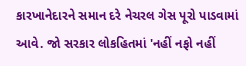કારખાનેદારને સમાન દરે નેચરલ ગેસ પૂરો પાડવામાં આવે. જો સરકાર લોકહિતમાં 'નહીં નફો નહીં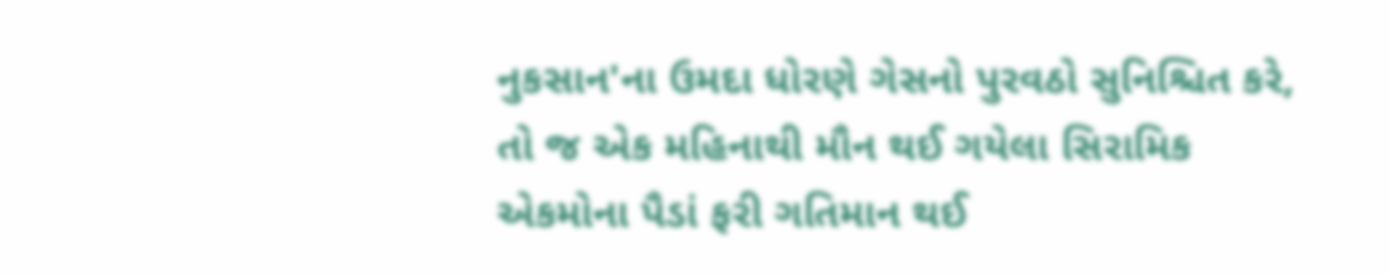નુકસાન'ના ઉમદા ધોરણે ગેસનો પુરવઠો સુનિશ્ચિત કરે, તો જ એક મહિનાથી મૌન થઈ ગયેલા સિરામિક એકમોના પૈડાં ફરી ગતિમાન થઈ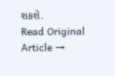શકશે.
Read Original Article →